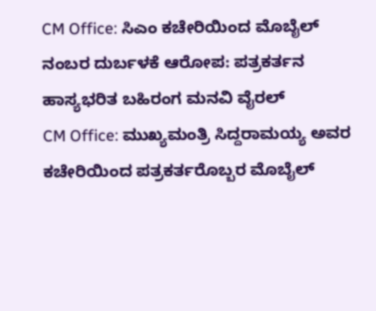CM Office: ಸಿಎಂ ಕಚೇರಿಯಿಂದ ಮೊಬೈಲ್ ನಂಬರ ದುರ್ಬಳಕೆ ಆರೋಪ: ಪತ್ರಕರ್ತನ ಹಾಸ್ಯಭರಿತ ಬಹಿರಂಗ ಮನವಿ ವೈರಲ್
CM Office: ಮುಖ್ಯಮಂತ್ರಿ ಸಿದ್ದರಾಮಯ್ಯ ಅವರ ಕಚೇರಿಯಿಂದ ಪತ್ರಕರ್ತರೊಬ್ಬರ ಮೊಬೈಲ್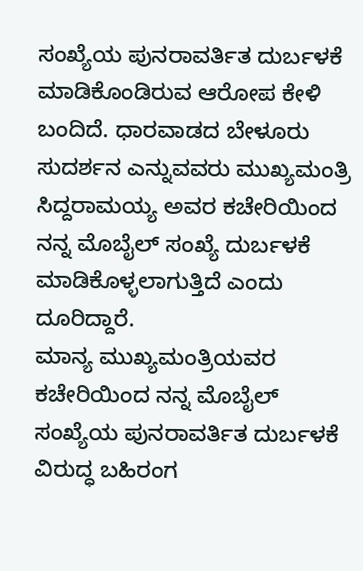ಸಂಖ್ಯೆಯ ಪುನರಾವರ್ತಿತ ದುರ್ಬಳಕೆ ಮಾಡಿಕೊಂಡಿರುವ ಆರೋಪ ಕೇಳಿ ಬಂದಿದೆ. ಧಾರವಾಡದ ಬೇಳೂರು ಸುದರ್ಶನ ಎನ್ನುವವರು ಮುಖ್ಯಮಂತ್ರಿ ಸಿದ್ದರಾಮಯ್ಯ ಅವರ ಕಚೇರಿಯಿಂದ ನನ್ನ ಮೊಬೈಲ್ ಸಂಖ್ಯೆ ದುರ್ಬಳಕೆ ಮಾಡಿಕೊಳ್ಳಲಾಗುತ್ತಿದೆ ಎಂದು ದೂರಿದ್ದಾರೆ.
ಮಾನ್ಯ ಮುಖ್ಯಮಂತ್ರಿಯವರ ಕಚೇರಿಯಿಂದ ನನ್ನ ಮೊಬೈಲ್ ಸಂಖ್ಯೆಯ ಪುನರಾವರ್ತಿತ ದುರ್ಬಳಕೆ ವಿರುದ್ಧ ಬಹಿರಂಗ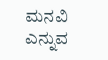ಮನವಿ ಎನ್ನುವ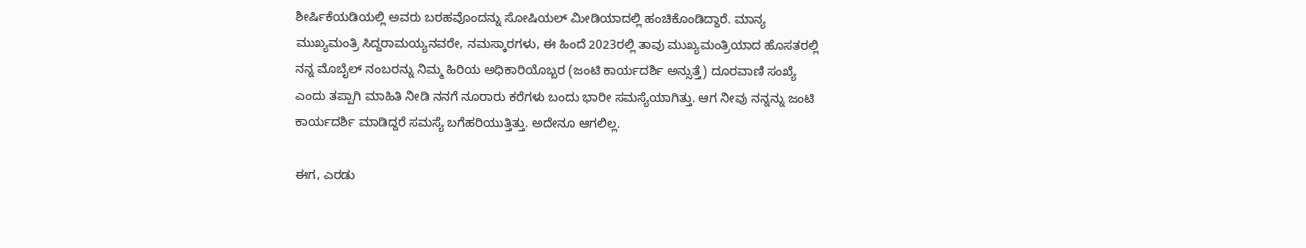ಶೀರ್ಷಿಕೆಯಡಿಯಲ್ಲಿ ಅವರು ಬರಹವೊಂದನ್ನು ಸೋಷಿಯಲ್ ಮೀಡಿಯಾದಲ್ಲಿ ಹಂಚಿಕೊಂಡಿದ್ದಾರೆ. ಮಾನ್ಯ ಮುಖ್ಯಮಂತ್ರಿ ಸಿದ್ದರಾಮಯ್ಯನವರೇ, ನಮಸ್ಕಾರಗಳು, ಈ ಹಿಂದೆ 2023ರಲ್ಲಿ ತಾವು ಮುಖ್ಯಮಂತ್ರಿಯಾದ ಹೊಸತರಲ್ಲಿ ನನ್ನ ಮೊಬೈಲ್ ನಂಬರನ್ನು ನಿಮ್ಮ ಹಿರಿಯ ಅಧಿಕಾರಿಯೊಬ್ಬರ (ಜಂಟಿ ಕಾರ್ಯದರ್ಶಿ ಅನ್ಸುತ್ತೆ) ದೂರವಾಣಿ ಸಂಖ್ಯೆ ಎಂದು ತಪ್ಪಾಗಿ ಮಾಹಿತಿ ನೀಡಿ ನನಗೆ ನೂರಾರು ಕರೆಗಳು ಬಂದು ಭಾರೀ ಸಮಸ್ಯೆಯಾಗಿತ್ತು. ಆಗ ನೀವು ನನ್ನನ್ನು ಜಂಟಿ ಕಾರ್ಯದರ್ಶಿ ಮಾಡಿದ್ದರೆ ಸಮಸ್ಯೆ ಬಗೆಹರಿಯುತ್ತಿತ್ತು. ಅದೇನೂ ಆಗಲಿಲ್ಲ.

ಈಗ, ಎರಡು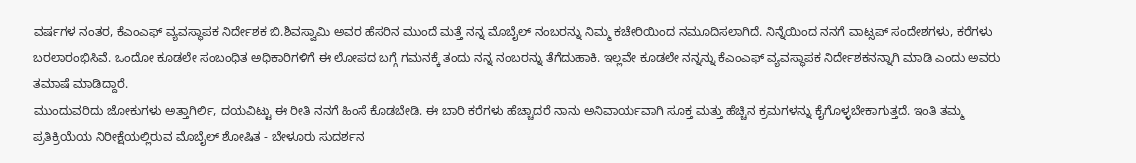ವರ್ಷಗಳ ನಂತರ, ಕೆಎಂಎಫ್ ವ್ಯವಸ್ಥಾಪಕ ನಿರ್ದೇಶಕ ಬಿ.ಶಿವಸ್ವಾಮಿ ಅವರ ಹೆಸರಿನ ಮುಂದೆ ಮತ್ತೆ ನನ್ನ ಮೊಬೈಲ್ ನಂಬರನ್ನು ನಿಮ್ಮ ಕಚೇರಿಯಿಂದ ನಮೂದಿಸಲಾಗಿದೆ. ನಿನ್ನೆಯಿಂದ ನನಗೆ ವಾಟ್ಸಪ್ ಸಂದೇಶಗಳು, ಕರೆಗಳು ಬರಲಾರಂಭಿಸಿವೆ. ಒಂದೋ ಕೂಡಲೇ ಸಂಬಂಧಿತ ಅಧಿಕಾರಿಗಳಿಗೆ ಈ ಲೋಪದ ಬಗ್ಗೆ ಗಮನಕ್ಕೆ ತಂದು ನನ್ನ ನಂಬರನ್ನು ತೆಗೆದುಹಾಕಿ. ಇಲ್ಲವೇ ಕೂಡಲೇ ನನ್ನನ್ನು ಕೆಎಂಎಫ್ ವ್ಯವಸ್ಥಾಪಕ ನಿರ್ದೇಶಕನನ್ನಾಗಿ ಮಾಡಿ ಎಂದು ಅವರು ತಮಾಷೆ ಮಾಡಿದ್ದಾರೆ.
ಮುಂದುವರಿದು ಜೋಕುಗಳು ಅತ್ತಾಗಿರ್ಲಿ, ದಯವಿಟ್ಟು ಈ ರೀತಿ ನನಗೆ ಹಿಂಸೆ ಕೊಡಬೇಡಿ. ಈ ಬಾರಿ ಕರೆಗಳು ಹೆಚ್ಚಾದರೆ ನಾನು ಅನಿವಾರ್ಯವಾಗಿ ಸೂಕ್ತ ಮತ್ತು ಹೆಚ್ಚಿನ ಕ್ರಮಗಳನ್ನು ಕೈಗೊಳ್ಳಬೇಕಾಗುತ್ತದೆ. ಇಂತಿ ತಮ್ಮ ಪ್ರತಿಕ್ರಿಯೆಯ ನಿರೀಕ್ಷೆಯಲ್ಲಿರುವ ಮೊಬೈಲ್ ಶೋಷಿತ - ಬೇಳೂರು ಸುದರ್ಶನ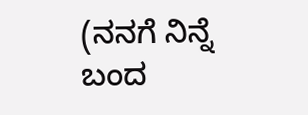(ನನಗೆ ನಿನ್ನೆ ಬಂದ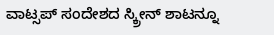ವಾಟ್ಸಪ್ ಸಂದೇಶದ ಸ್ಕ್ರೀನ್ ಶಾಟನ್ನೂ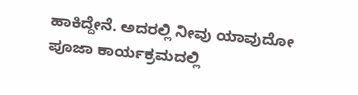ಹಾಕಿದ್ದೇನೆ. ಅದರಲ್ಲಿ ನೀವು ಯಾವುದೋ ಪೂಜಾ ಕಾರ್ಯಕ್ರಮದಲ್ಲಿ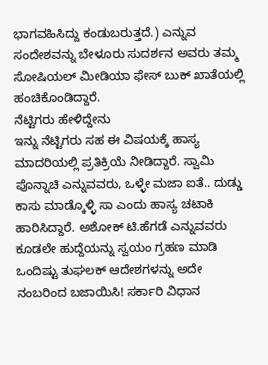ಭಾಗವಹಿಸಿದ್ದು ಕಂಡುಬರುತ್ತದೆ.) ಎನ್ನುವ ಸಂದೇಶವನ್ನು ಬೇಳೂರು ಸುದರ್ಶನ ಅವರು ತಮ್ಮ ಸೋಷಿಯಲ್ ಮೀಡಿಯಾ ಫೇಸ್ ಬುಕ್ ಖಾತೆಯಲ್ಲಿ ಹಂಚಿಕೊಂಡಿದ್ದಾರೆ.
ನೆಟ್ಟಿಗರು ಹೇಳಿದ್ದೇನು
ಇನ್ನು ನೆಟ್ಟಿಗರು ಸಹ ಈ ವಿಷಯಕ್ಕೆ ಹಾಸ್ಯ ಮಾದರಿಯಲ್ಲಿ ಪ್ರತಿಕ್ರಿಯೆ ನೀಡಿದ್ದಾರೆ. ಸ್ವಾಮಿ ಪೊನ್ನಾಚಿ ಎನ್ನುವವರು, ಒಳ್ಳೇ ಮಜಾ ಐತೆ.. ದುಡ್ಡು ಕಾಸು ಮಾಡ್ಕೊಳ್ಳಿ ಸಾ ಎಂದು ಹಾಸ್ಯ ಚಟಾಕಿ ಹಾರಿಸಿದ್ದಾರೆ. ಅಶೋಕ್ ಟಿ.ಹೆಗಡೆ ಎನ್ನುವವರು ಕೂಡಲೇ ಹುದ್ದೆಯನ್ನು ಸ್ವಯಂ ಗ್ರಹಣ ಮಾಡಿ ಒಂದಿಷ್ಟು ತುಘಲಕ್ ಆದೇಶಗಳನ್ನು ಅದೇ ನಂಬರಿಂದ ಬಜಾಯಿಸಿ! ಸರ್ಕಾರಿ ವಿಧಾನ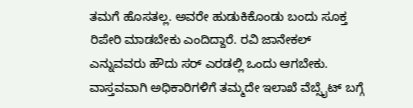ತಮಗೆ ಹೊಸತಲ್ಲ. ಅವರೇ ಹುಡುಕಿಕೊಂಡು ಬಂದು ಸೂಕ್ತ ರಿಪೇರಿ ಮಾಡಬೇಕು ಎಂದಿದ್ದಾರೆ. ರವಿ ಜಾನೇಕಲ್ ಎನ್ನುವವರು ಹೌದು ಸರ್ ಎರಡಲ್ಲಿ ಒಂದು ಆಗಬೇಕು. ವಾಸ್ತವವಾಗಿ ಅಧಿಕಾರಿಗಳಿಗೆ ತಮ್ಮದೇ ಇಲಾಖೆ ವೆಬ್ಸೈಟ್ ಬಗ್ಗೆ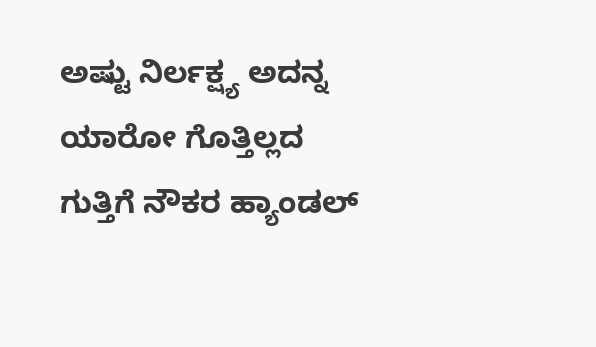ಅಷ್ಟು ನಿರ್ಲಕ್ಷ್ಯ ಅದನ್ನ ಯಾರೋ ಗೊತ್ತಿಲ್ಲದ ಗುತ್ತಿಗೆ ನೌಕರ ಹ್ಯಾಂಡಲ್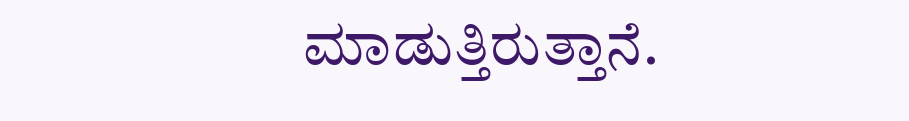ಮಾಡುತ್ತಿರುತ್ತಾನೆ.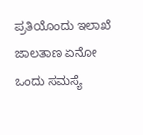ಪ್ರತಿಯೊಂದು ಇಲಾಖೆ ಜಾಲತಾಣ ಏನೋ ಒಂದು ಸಮಸ್ಯೆ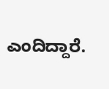ಎಂದಿದ್ದಾರೆ.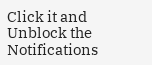Click it and Unblock the Notifications